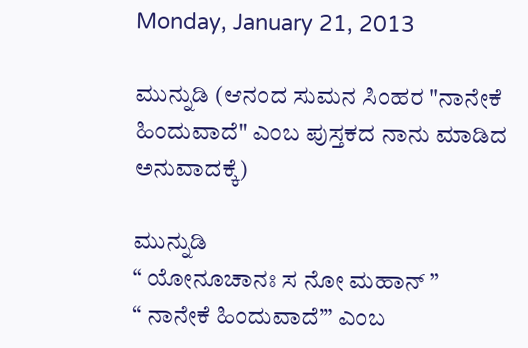Monday, January 21, 2013

ಮುನ್ನುಡಿ (ಆನಂದ ಸುಮನ ಸಿಂಹರ "ನಾನೇಕೆ ಹಿಂದುವಾದೆ" ಎಂಬ ಪುಸ್ತಕದ ನಾನು ಮಾಡಿದ ಅನುವಾದಕ್ಕೆ)

ಮುನ್ನುಡಿ
“ ಯೋನೂಚಾನಃ ಸ ನೋ ಮಹಾನ್ ”
“ ನಾನೇಕೆ ಹಿಂದುವಾದೆ’” ಎಂಬ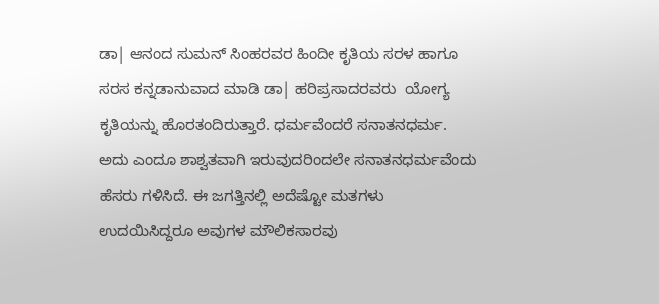ಡಾ| ಆನಂದ ಸುಮನ್ ಸಿಂಹರವರ ಹಿಂದೀ ಕೃತಿಯ ಸರಳ ಹಾಗೂ ಸರಸ ಕನ್ನಡಾನುವಾದ ಮಾಡಿ ಡಾ| ಹರಿಪ್ರಸಾದರವರು  ಯೋಗ್ಯ ಕೃತಿಯನ್ನು ಹೊರತಂದಿರುತ್ತಾರೆ. ಧರ್ಮವೆಂದರೆ ಸನಾತನಧರ್ಮ.  ಅದು ಎಂದೂ ಶಾಶ್ವತವಾಗಿ ಇರುವುದರಿಂದಲೇ ಸನಾತನಧರ್ಮವೆಂದು ಹೆಸರು ಗಳಿಸಿದೆ. ಈ ಜಗತ್ತಿನಲ್ಲಿ ಅದೆಷ್ಟೋ ಮತಗಳು ಉದಯಿಸಿದ್ದರೂ ಅವುಗಳ ಮೌಲಿಕಸಾರವು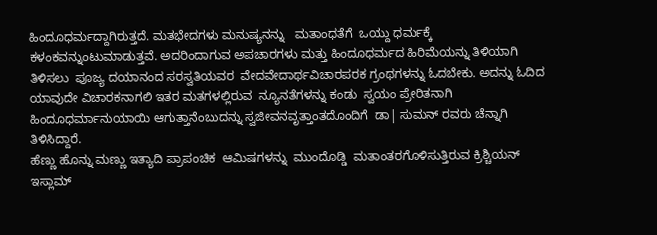ಹಿಂದೂಧರ್ಮದ್ದಾಗಿರುತ್ತದೆ. ಮತಭೇದಗಳು ಮನುಷ್ಯನನ್ನು   ಮತಾಂಧತೆಗೆ  ಒಯ್ದು ಧರ್ಮಕ್ಕೆ ಕಳಂಕವನ್ನುಂಟುಮಾಡುತ್ತವೆ. ಅದರಿಂದಾಗುವ ಅಪಚಾರಗಳು ಮತ್ತು ಹಿಂದೂಧರ್ಮದ ಹಿರಿಮೆಯನ್ನು ತಿಳಿಯಾಗಿ  ತಿಳಿಸಲು  ಪೂಜ್ಯ ದಯಾನಂದ ಸರಸ್ವತಿಯವರ  ವೇದವೇದಾರ್ಥವಿಚಾರಪರಕ ಗ್ರಂಥಗಳನ್ನು ಓದಬೇಕು. ಅದನ್ನು ಓದಿದ ಯಾವುದೇ ವಿಚಾರಕನಾಗಲಿ ಇತರ ಮತಗಳಲ್ಲಿರುವ  ನ್ಯೂನತೆಗಳನ್ನು ಕಂಡು  ಸ್ವಯಂ ಪ್ರೇರಿತನಾಗಿ  ಹಿಂದೂಧರ್ಮಾನುಯಾಯಿ ಆಗುತ್ತಾನೆಂಬುದನ್ನು ಸ್ವಜೀವನವೃತ್ತಾಂತದೊಂದಿಗೆ  ಡಾ| ಸುಮನ್ ರವರು ಚೆನ್ನಾಗಿ ತಿಳಿಸಿದ್ದಾರೆ.
ಹೆಣ್ಣು ಹೊನ್ನು ಮಣ್ಣು ಇತ್ಯಾದಿ ಪ್ರಾಪಂಚಿಕ  ಆಮಿಷಗಳನ್ನು  ಮುಂದೊಡ್ಡಿ  ಮತಾಂತರಗೊಳಿಸುತ್ತಿರುವ ಕ್ರಿಶ್ಚಿಯನ್ ಇಸ್ಲಾಮ್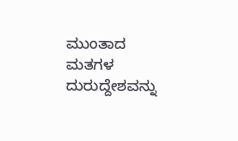ಮುಂತಾದ ಮತಗಳ  ದುರುದ್ದೇಶವನ್ನು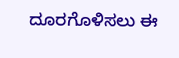ದೂರಗೊಳಿಸಲು ಈ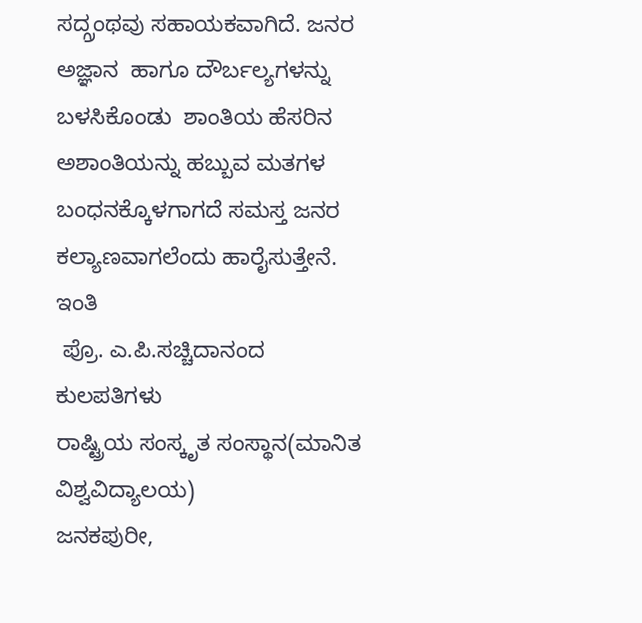ಸದ್ಗ್ರಂಥವು ಸಹಾಯಕವಾಗಿದೆ. ಜನರ  ಅಜ್ಞಾನ  ಹಾಗೂ ದೌರ್ಬಲ್ಯಗಳನ್ನು ಬಳಸಿಕೊಂಡು  ಶಾಂತಿಯ ಹೆಸರಿನ  ಅಶಾಂತಿಯನ್ನು ಹಬ್ಬುವ ಮತಗಳ  ಬಂಧನಕ್ಕೊಳಗಾಗದೆ ಸಮಸ್ತ ಜನರ ಕಲ್ಯಾಣವಾಗಲೆಂದು ಹಾರೈಸುತ್ತೇನೆ.
ಇಂತಿ
 ಪ್ರೊ. ಎ.ಪಿ.ಸಚ್ಚಿದಾನಂದ
ಕುಲಪತಿಗಳು
ರಾಷ್ಟ್ರಿಯ ಸಂಸ್ಕೃತ ಸಂಸ್ಥಾನ(ಮಾನಿತ ವಿಶ್ವವಿದ್ಯಾಲಯ)
ಜನಕಪುರೀ,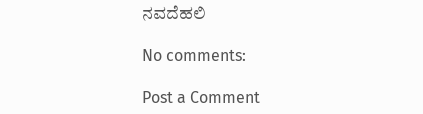ನವದೆಹಲಿ

No comments:

Post a Comment